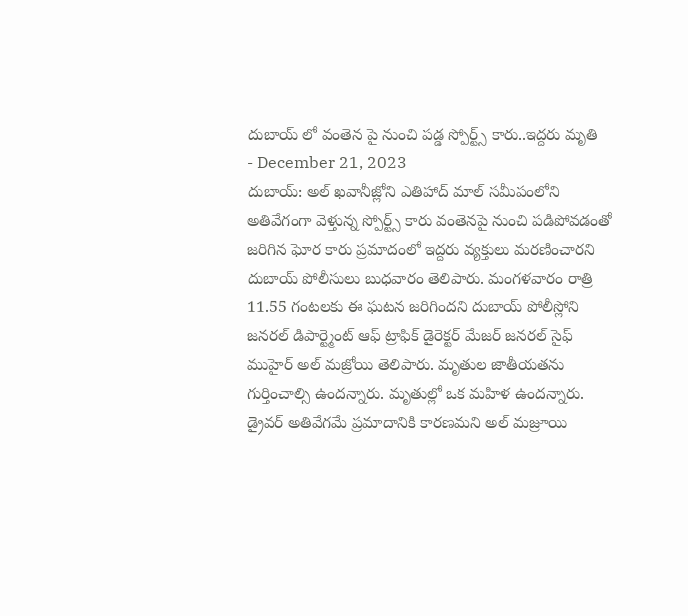దుబాయ్ లో వంతెన పై నుంచి పడ్డ స్పోర్ట్స్ కారు..ఇద్దరు మృతి
- December 21, 2023
దుబాయ్: అల్ ఖవానీజ్లోని ఎతిహాద్ మాల్ సమీపంలోని అతివేగంగా వెళ్తున్న స్పోర్ట్స్ కారు వంతెనపై నుంచి పడిపోవడంతో జరిగిన ఘోర కారు ప్రమాదంలో ఇద్దరు వ్యక్తులు మరణించారని దుబాయ్ పోలీసులు బుధవారం తెలిపారు. మంగళవారం రాత్రి 11.55 గంటలకు ఈ ఘటన జరిగిందని దుబాయ్ పోలీస్లోని జనరల్ డిపార్ట్మెంట్ ఆఫ్ ట్రాఫిక్ డైరెక్టర్ మేజర్ జనరల్ సైఫ్ ముహైర్ అల్ మజ్రోయి తెలిపారు. మృతుల జాతీయతను గుర్తించాల్సి ఉందన్నారు. మృతుల్లో ఒక మహిళ ఉందన్నారు. డ్రైవర్ అతివేగమే ప్రమాదానికి కారణమని అల్ మజ్రూయి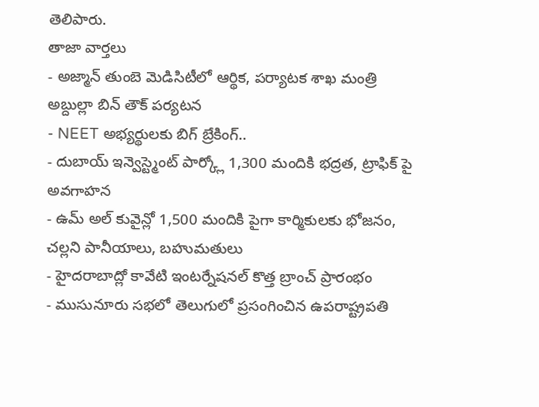తెలిపారు.
తాజా వార్తలు
- అజ్మాన్ తుంబె మెడిసిటీలో ఆర్థిక, పర్యాటక శాఖ మంత్రి అబ్దుల్లా బిన్ తౌక్ పర్యటన
- NEET అభ్యర్థులకు బిగ్ బ్రేకింగ్..
- దుబాయ్ ఇన్వెస్ట్మెంట్ పార్క్లో 1,300 మందికి భద్రత, ట్రాఫిక్ పై అవగాహన
- ఉమ్ అల్ కువైన్లో 1,500 మందికి పైగా కార్మికులకు భోజనం, చల్లని పానీయాలు, బహుమతులు
- హైదరాబాద్లో కావేటి ఇంటర్నేషనల్ కొత్త బ్రాంచ్ ప్రారంభం
- ముసునూరు సభలో తెలుగులో ప్రసంగించిన ఉపరాష్ట్రపతి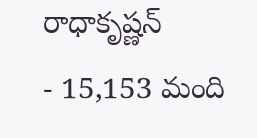రాధాకృష్ణన్
- 15,153 మంది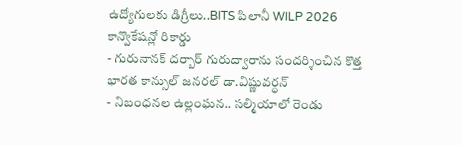ఉద్యోగులకు డిగ్రీలు..BITS పిలానీ WILP 2026 కాన్వొకేషన్లో రికార్డు
- గురునానక్ దర్బార్ గురుద్వారాను సందర్శించిన కొత్త భారత కాన్సుల్ జనరల్ డా.విష్ణువర్ధన్
- నిబంధనల ఉల్లంఘన.. సల్మియాలో రెండు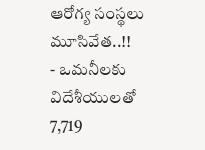ఆరోగ్య సంస్థలు మూసివేత..!!
- ఒమనీలకు విదేశీయులతో 7,719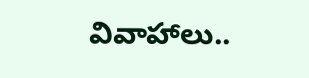వివాహాలు..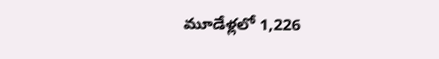మూడేళ్లలో 1,226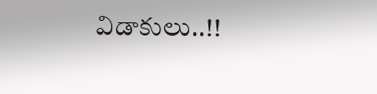విడాకులు..!!